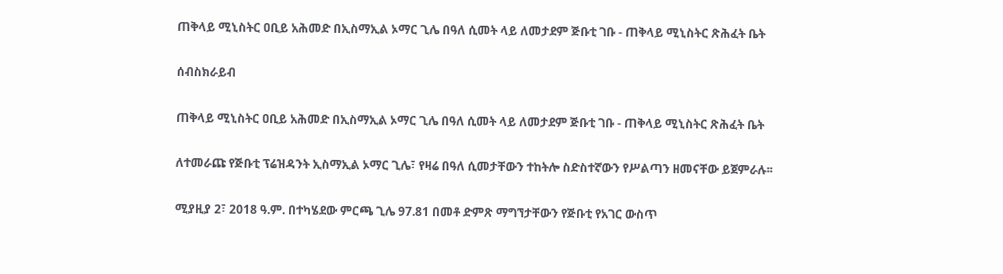ጠቅላይ ሚኒስትር ዐቢይ አሕመድ በኢስማኢል ኦማር ጊሌ በዓለ ሲመት ላይ ለመታደም ጅቡቲ ገቡ - ጠቅላይ ሚኒስትር ጽሕፈት ቤት

ሰብስክራይብ

ጠቅላይ ሚኒስትር ዐቢይ አሕመድ በኢስማኢል ኦማር ጊሌ በዓለ ሲመት ላይ ለመታደም ጅቡቲ ገቡ - ጠቅላይ ሚኒስትር ጽሕፈት ቤት

ለተመራጩ የጅቡቲ ፕሬዝዳንት ኢስማኢል ኦማር ጊሌ፣ የዛሬ በዓለ ሲመታቸውን ተከትሎ ስድስተኛውን የሥልጣን ዘመናቸው ይጀምራሉ፡፡

ሚያዚያ 2፣ 2018 ዓ.ም. በተካሄደው ምርጫ ጊሌ 97.81 በመቶ ድምጽ ማግኘታቸውን የጅቡቲ የአገር ውስጥ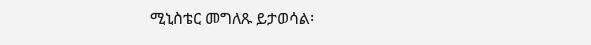ሚኒስቴር መግለጹ ይታወሳል፡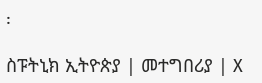፡

ስፑትኒክ ኢትዮጵያ | መተግበሪያ | X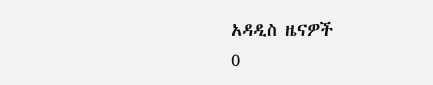አዳዲስ ዜናዎች
0